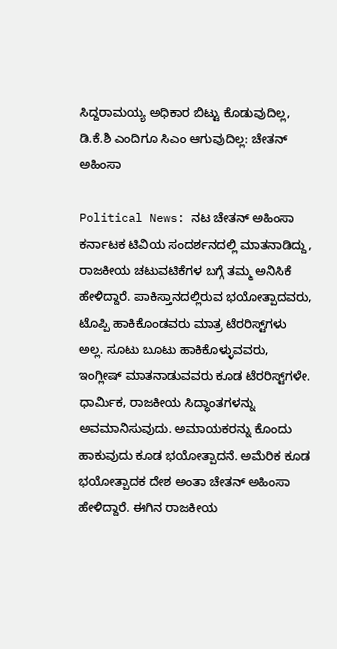ಸಿದ್ದರಾಮಯ್ಯ ಅಧಿಕಾರ ಬಿಟ್ಟು ಕೊಡುವುದಿಲ್ಲ, ಡಿ.ಕೆ.ಶಿ ಎಂದಿಗೂ ಸಿಎಂ ಆಗುವುದಿಲ್ಲ: ಚೇತನ್ ಅಹಿಂಸಾ

Political News: ನಟ ಚೇತನ್ ಅಹಿಂಸಾ ಕರ್ನಾಟಕ ಟಿವಿಯ ಸಂದರ್ಶನದಲ್ಲಿ ಮಾತನಾಡಿದ್ದು, ರಾಜಕೀಯ ಚಟುವಟಿಕೆಗಳ ಬಗ್ಗೆ ತಮ್ಮ ಅನಿಸಿಕೆ ಹೇಳಿದ್ದಾರೆ. ಪಾಕಿಸ್ತಾನದಲ್ಲಿರುವ ಭಯೋತ್ಪಾದವರು, ಟೊಪ್ಪಿ ಹಾಕಿಕೊಂಡವರು ಮಾತ್ರ ಟೆರರಿಸ್ಟ್‌ಗಳು ಅಲ್ಲ. ಸೂಟು ಬೂಟು ಹಾಕಿಕೊಳ್ಳುವವರು, ಇಂಗ್ಲೀಷ್ ಮಾತನಾಡುವವರು ಕೂಡ ಟೆರರಿಸ್ಟ್‌ಗಳೇ. ಧಾರ್ಮಿಕ, ರಾಜಕೀಯ ಸಿದ್ಧಾಂತಗಳನ್ನು ಅವಮಾನಿಸುವುದು. ಅಮಾಯಕರನ್ನು ಕೊಂದು ಹಾಕುವುದು ಕೂಡ ಭಯೋತ್ಪಾದನೆ. ಅಮೆರಿಕ ಕೂಡ ಭಯೋತ್ಪಾದಕ ದೇಶ ಅಂತಾ ಚೇತನ್ ಅಹಿಂಸಾ ಹೇಳಿದ್ದಾರೆ. ಈಗಿನ ರಾಜಕೀಯ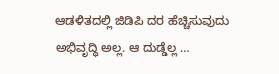ಆಡಳಿತದಲ್ಲಿ ಜಿಡಿಪಿ ದರ ಹೆಚ್ಚಿಸುವುದು ಅಭಿವೃದ್ಧಿ ಅಲ್ಲ. ಆ ದುಡ್ಡೆಲ್ಲ …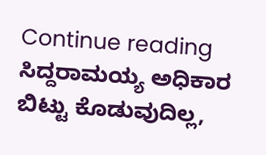Continue reading ಸಿದ್ದರಾಮಯ್ಯ ಅಧಿಕಾರ ಬಿಟ್ಟು ಕೊಡುವುದಿಲ್ಲ,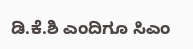ಡಿ.ಕೆ.ಶಿ ಎಂದಿಗೂ ಸಿಎಂ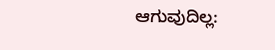ಆಗುವುದಿಲ್ಲ: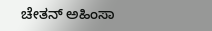ಚೇತನ್ ಅಹಿಂಸಾ